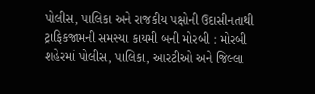પોલીસ, પાલિકા અને રાજકીય પક્ષોની ઉદાસીનતાથી ટ્રાફિકજામની સમસ્યા કાયમી બની મોરબી : મોરબી શહેરમાં પોલીસ, પાલિકા, આરટીઓ અને જિલ્લા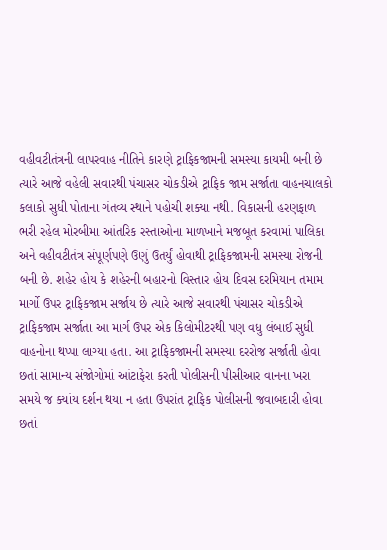વહીવટીતંત્રની લાપરવાહ નીતિને કારણે ટ્રાફિકજામની સમસ્યા કાયમી બની છે ત્યારે આજે વહેલી સવારથી પંચાસર ચોકડીએ ટ્રાફિક જામ સર્જાતા વાહનચાલકો કલાકો સુધી પોતાના ગંતવ્ય સ્થાને પહોચી શક્યા નથી. વિકાસની હરણફાળ ભરી રહેલ મોરબીમા આંતરિક રસ્તાઓના માળખાને મજબૂત કરવામાં પાલિકા અને વહીવટીતંત્ર સંપૂર્ણપણે ઉણું ઉતર્યું હોવાથી ટ્રાફિકજામની સમસ્યા રોજની બની છે. શહેર હોય કે શહેરની બહારનો વિસ્તાર હોય દિવસ દરમિયાન તમામ માર્ગો ઉપર ટ્રાફિકજામ સર્જાય છે ત્યારે આજે સવારથી પંચાસર ચોકડીએ ટ્રાફિકજામ સર્જાતા આ માર્ગ ઉપર એક કિલોમીટરથી પણ વધુ લંબાઈ સુધી વાહનોના થપ્પા લાગ્યા હતા. આ ટ્રાફિકજામની સમસ્યા દરરોજ સર્જાતી હોવા છતાં સામાન્ય સંજોગોમાં આંટાફેરા કરતી પોલીસની પીસીઆર વાનના ખરા સમયે જ ક્યાંય દર્શન થયા ન હતા ઉપરાંત ટ્રાફિક પોલીસની જવાબદારી હોવા છતાં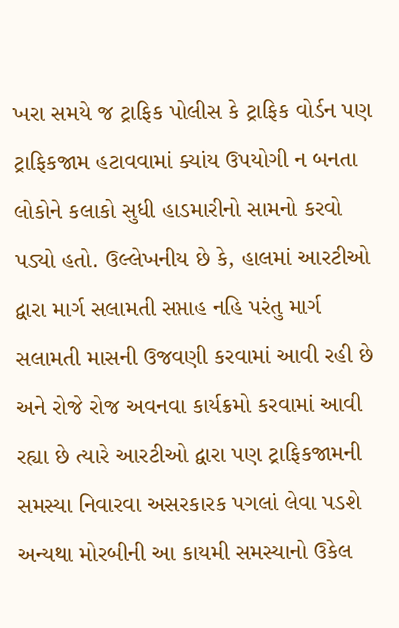ખરા સમયે જ ટ્રાફિક પોલીસ કે ટ્રાફિક વોર્ડન પણ ટ્રાફિકજામ હટાવવામાં ક્યાંય ઉપયોગી ન બનતા લોકોને કલાકો સુધી હાડમારીનો સામનો કરવો પડ્યો હતો. ઉલ્લેખનીય છે કે, હાલમાં આરટીઓ દ્વારા માર્ગ સલામતી સપ્તાહ નહિ પરંતુ માર્ગ સલામતી માસની ઉજવણી કરવામાં આવી રહી છે અને રોજે રોજ અવનવા કાર્યક્રમો કરવામાં આવી રહ્યા છે ત્યારે આરટીઓ દ્વારા પણ ટ્રાફિકજામની સમસ્યા નિવારવા અસરકારક પગલાં લેવા પડશે અન્યથા મોરબીની આ કાયમી સમસ્યાનો ઉકેલ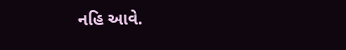નહિ આવે.